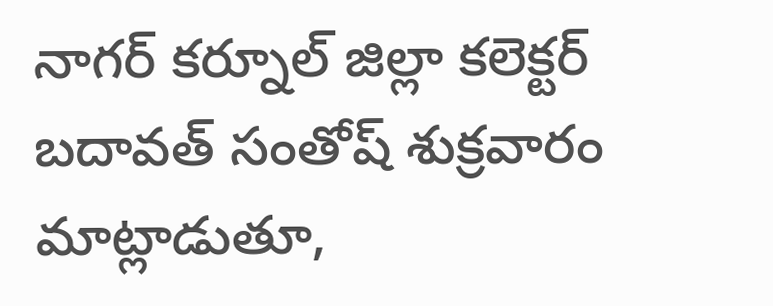నాగర్ కర్నూల్ జిల్లా కలెక్టర్ బదావత్ సంతోష్ శుక్రవారం మాట్లాడుతూ,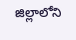జిల్లాలోని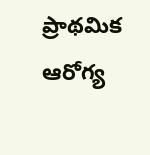ప్రాథమిక ఆరోగ్య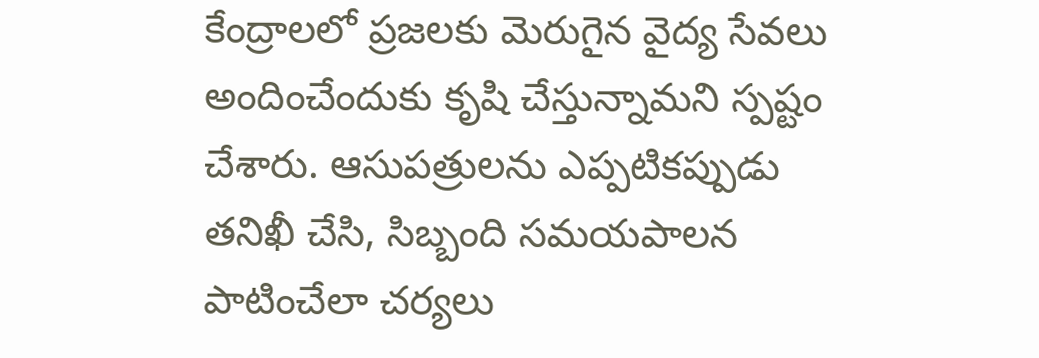కేంద్రాలలో ప్రజలకు మెరుగైన వైద్య సేవలు అందించేందుకు కృషి చేస్తున్నామని స్పష్టం చేశారు. ఆసుపత్రులను ఎప్పటికప్పుడు తనిఖీ చేసి, సిబ్బంది సమయపాలన పాటించేలా చర్యలు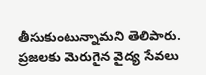తీసుకుంటున్నామని తెలిపారు. ప్రజలకు మెరుగైన వైద్య సేవలు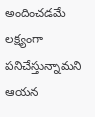అందించడమే లక్ష్యంగా పనిచేస్తున్నామని ఆయన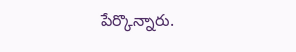పేర్కొన్నారు.